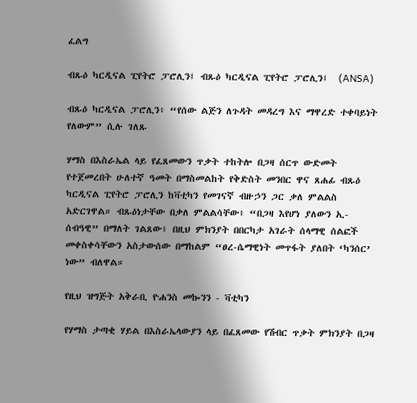ፈልግ

ብጹዕ ካርዲናል ፒየትሮ ፓሮሊን፤ ብጹዕ ካርዲናል ፒየትሮ ፓሮሊን፤  (ANSA)

ብጹዕ ካርዲናል ፓሮሊን፥ “የሰው ልጅን ለጉዳት መዳረግ እና ማዋረድ ተቀባይነት የለውም” ሲሉ ገለጹ

ሃማስ በእስራኤል ላይ የፈጸመውን ጥቃት ተከትሎ በጋዛ ሰርጥ ውድመት የተጀመረበት ሁለተኛ ዓመት በማስመልከት የቅድስት መንበር ዋና ጸሐፊ ብጹዕ ካርዲናል ፒየትሮ ፓሮሊን ከቫቲካን የመገናኛ ብዙኃን ጋር ቃለ ምልልስ አድርገዋል። ብጹዕነታቸው በቃለ ምልልሳቸው፥ “በጋዛ እየሆነ ያለውን ኢ-ሰብዓዊ” በማለት ገልጸው፥ በዚህ ምክንያት በበርካታ አገራት ሰላማዊ ሰልፎች መቀስቀሳቸውን አስታውሰው በማከልም “ፀረ-ሴማዊነት መጥፋት ያለበት ‘ካንሰር’ ነው” ብለዋል።

የዚህ ዝግጅት አቅራቢ ዮሐንስ መኰንን - ቫቲካን

የሃማስ ታጣቂ ሃይል በእስራኤላውያን ላይ በፈጸመው የሽብር ጥቃት ምክንያት በጋዛ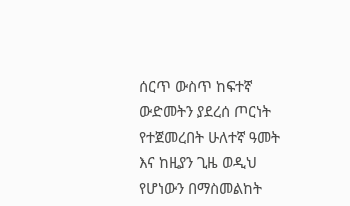ሰርጥ ውስጥ ከፍተኛ ውድመትን ያደረሰ ጦርነት የተጀመረበት ሁለተኛ ዓመት እና ከዚያን ጊዜ ወዲህ የሆነውን በማስመልከት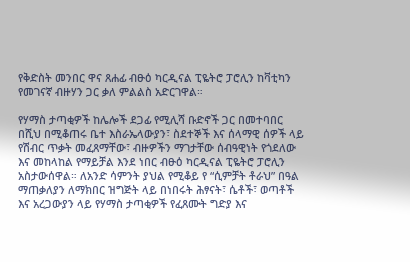የቅድስት መንበር ዋና ጸሐፊ ብፁዕ ካርዲናል ፒዬትሮ ፓሮሊን ከቫቲካን የመገናኛ ብዙሃን ጋር ቃለ ምልልስ አድርገዋል።

የሃማስ ታጣቂዎች ከሌሎች ደጋፊ የሚሊሻ ቡድኖች ጋር በመተባበር በሺህ በሚቆጠሩ ቤተ እስራኤላውያን፣ ስደተኞች እና ሰላማዊ ሰዎች ላይ የሽብር ጥቃት መፈጸማቸው፣ ብዙዎችን ማገታቸው ሰብዓዊነት የጎደለው እና መከላከል የማይቻል እንደ ነበር ብፁዕ ካርዲናል ፒዬትሮ ፓሮሊን አስታውሰዋል። ለአንድ ሳምንት ያህል የሚቆይ የ “ሲምቻት ቶራህ” በዓል ማጠቃለያን ለማክበር ዝግጅት ላይ በነበሩት ሕፃናት፣ ሴቶች፣ ወጣቶች እና አረጋውያን ላይ የሃማስ ታጣቂዎች የፈጸሙት ግድያ እና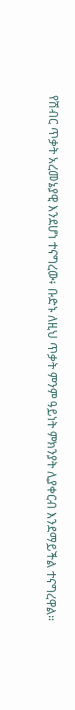የሽብር ጥቃት አረመኔያዊ እንደሆነ ተናግረው፥ ቡድኑ ለዚህ ጥቃት ምንም ዓይነት ምክንያት ሊያቀርብ እንደማይችል ተናግረዋል።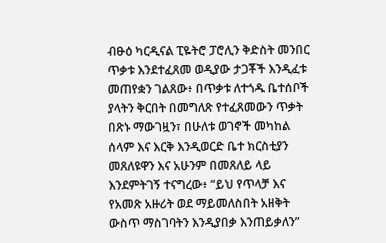ብፁዕ ካርዲናል ፒዬትሮ ፓሮሊን ቅድስት መንበር ጥቃቱ እንደተፈጸመ ወዲያው ታጋቾች እንዲፈቱ መጠየቋን ገልጸው፥ በጥቃቱ ለተጎዱ ቤተሰቦች ያላትን ቅርበት በመግለጽ የተፈጸመውን ጥቃት በጽኑ ማውገዟን፣ በሁለቱ ወገኖች መካከል ሰላም እና እርቅ እንዲወርድ ቤተ ክርስቲያን መጸለዩዋን እና አሁንም በመጸለይ ላይ እንደምትገኝ ተናግረው፥ “ይህ የጥላቻ እና የአመጽ አዙሪት ወደ ማይመለስበት አዘቅት ውስጥ ማስገባትን እንዲያበቃ እንጠይቃለን”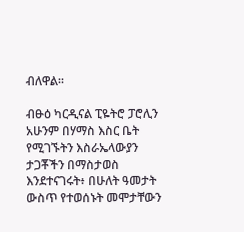ብለዋል።

ብፁዕ ካርዲናል ፒዬትሮ ፓሮሊን አሁንም በሃማስ እስር ቤት የሚገኙትን እስራኤላውያን ታጋቾችን በማስታወስ እንደተናገሩት፥ በሁለት ዓመታት ውስጥ የተወሰኑት መሞታቸውን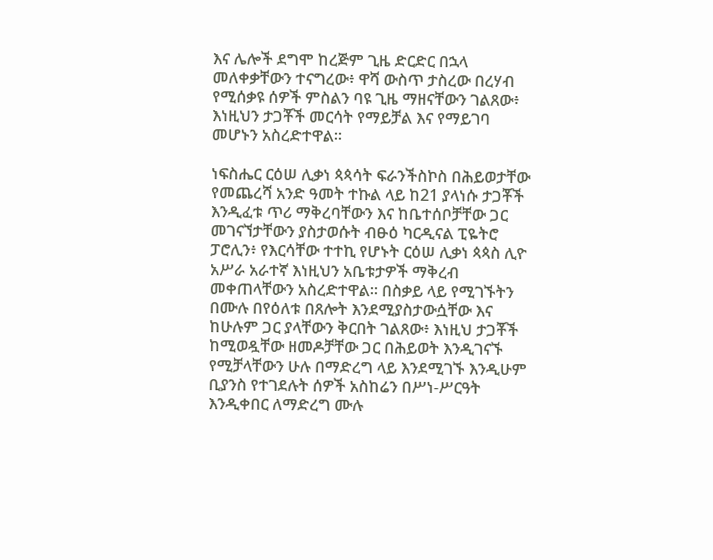እና ሌሎች ደግሞ ከረጅም ጊዜ ድርድር በኋላ መለቀቃቸውን ተናግረው፥ ዋሻ ውስጥ ታስረው በረሃብ የሚሰቃዩ ሰዎች ምስልን ባዩ ጊዜ ማዘናቸውን ገልጸው፥ እነዚህን ታጋቾች መርሳት የማይቻል እና የማይገባ መሆኑን አስረድተዋል።

ነፍስሔር ርዕሠ ሊቃነ ጳጳሳት ፍራንችስኮስ በሕይወታቸው የመጨረሻ አንድ ዓመት ተኩል ላይ ከ21 ያላነሱ ታጋቾች እንዲፈቱ ጥሪ ማቅረባቸውን እና ከቤተሰቦቻቸው ጋር መገናኘታቸውን ያስታወሱት ብፁዕ ካርዲናል ፒዬትሮ ፓሮሊን፥ የእርሳቸው ተተኪ የሆኑት ርዕሠ ሊቃነ ጳጳስ ሊዮ አሥራ አራተኛ እነዚህን አቤቱታዎች ማቅረብ መቀጠላቸውን አስረድተዋል። በስቃይ ላይ የሚገኙትን በሙሉ በየዕለቱ በጸሎት እንደሚያስታውሷቸው እና ከሁሉም ጋር ያላቸውን ቅርበት ገልጸው፥ እነዚህ ታጋቾች ከሚወዷቸው ዘመዶቻቸው ጋር በሕይወት እንዲገናኙ የሚቻላቸውን ሁሉ በማድረግ ላይ እንደሚገኙ እንዲሁም ቢያንስ የተገደሉት ሰዎች አስከሬን በሥነ-ሥርዓት እንዲቀበር ለማድረግ ሙሉ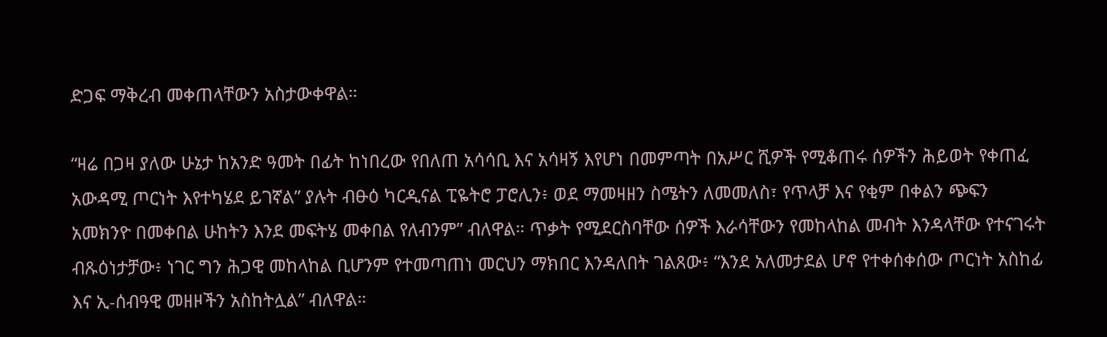ድጋፍ ማቅረብ መቀጠላቸውን አስታውቀዋል።

“ዛሬ በጋዛ ያለው ሁኔታ ከአንድ ዓመት በፊት ከነበረው የበለጠ አሳሳቢ እና አሳዛኝ እየሆነ በመምጣት በአሥር ሺዎች የሚቆጠሩ ሰዎችን ሕይወት የቀጠፈ አውዳሚ ጦርነት እየተካሄደ ይገኛል” ያሉት ብፁዕ ካርዲናል ፒዬትሮ ፓሮሊን፥ ወደ ማመዛዘን ስሜትን ለመመለስ፣ የጥላቻ እና የቂም በቀልን ጭፍን አመክንዮ በመቀበል ሁከትን እንደ መፍትሄ መቀበል የለብንም” ብለዋል። ጥቃት የሚደርስባቸው ሰዎች እራሳቸውን የመከላከል መብት እንዳላቸው የተናገሩት ብጹዕነታቻው፥ ነገር ግን ሕጋዊ መከላከል ቢሆንም የተመጣጠነ መርህን ማክበር እንዳለበት ገልጸው፥ “እንደ አለመታደል ሆኖ የተቀሰቀሰው ጦርነት አስከፊ እና ኢ-ሰብዓዊ መዘዞችን አስከትሏል” ብለዋል።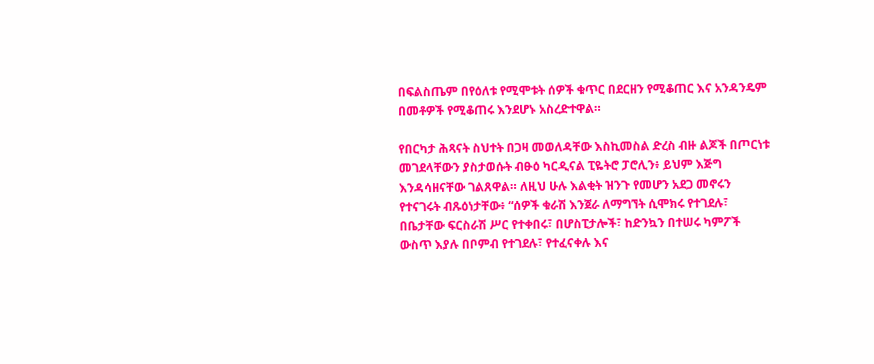በፍልስጤም በየዕለቱ የሚሞቱት ሰዎች ቁጥር በደርዘን የሚቆጠር እና አንዳንዴም በመቶዎች የሚቆጠሩ እንደሆኑ አስረድተዋል።

የበርካታ ሕጻናት ስህተት በጋዛ መወለዳቸው እስኪመስል ድረስ ብዙ ልጆች በጦርነቱ መገደላቸውን ያስታወሱት ብፁዕ ካርዲናል ፒዬትሮ ፓሮሊን፥ ይህም እጅግ እንዳሳዘናቸው ገልጸዋል። ለዚህ ሁሉ እልቂት ዝንጉ የመሆን አደጋ መኖሩን የተናገሩት ብጹዕነታቸው፥ “ሰዎች ቁራሽ እንጀራ ለማግኘት ሲሞክሩ የተገደሉ፣ በቤታቸው ፍርስራሽ ሥር የተቀበሩ፣ በሆስፒታሎች፣ ከድንኳን በተሠሩ ካምፖች ውስጥ እያሉ በቦምብ የተገደሉ፣ የተፈናቀሉ እና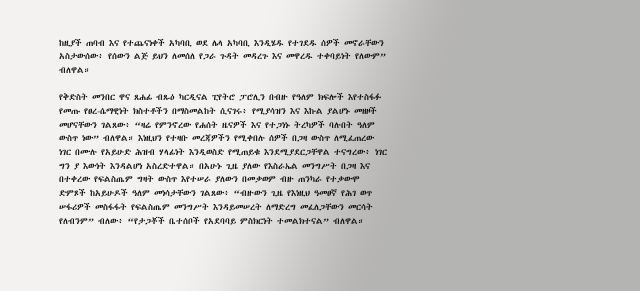ከዚያች ጠባብ እና የተጨናነቀች አካባቢ ወደ ሌላ አካባቢ እንዲሄዱ የተገደዱ ሰዎች መኖራቸውን አስታውሰው፥ የሰውን ልጅ ይህን ለመሰለ የጋራ ጉዳት መዳረጉ እና መዋረዱ ተቀባይነት የለውም” ብለዋል።

የቅድስት መንበር ዋና ጸሐፊ ብጹዕ ካርዲናል ፒየትሮ ፓሮሊን በብዙ የዓለም ክፍሎች እየተስፋፉ የመጡ የፀረ-ሴማዊነት ክስተቶችን በማስመልከት ሲናገሩ፥ የሚያሳዝን እና እኩል ያልሆኑ መዘዞች መሆናቸውን ገልጸው፥ “ዛሬ የምንኖረው የሐሰት ዜናዎች እና የተጋነኑ ትረካዎች ባሉበት ዓለም ውስጥ ነው” ብለዋል። እነዚህን የተዛቡ መረጃዎችን የሚቀበሉ ሰዎች በጋዛ ውስጥ ለሚፈጠረው ነገር በሙሉ የአይሁድ ሕዝብ ሃላፊነት እንዲወስድ የሚጠይቁ እንደሚያደርጋቸዋል ተናግረው፥ ነገር ግን ያ እውነት እንዳልሆነ አስረድተዋል። በአሁኑ ጊዜ ያለው የእስራኤል መንግሥት በጋዛ እና በተቀረው የፍልስጤም ግዛት ውስጥ እየተሠራ ያለውን በመቃወም ብዙ ጠንካራ የተቃውሞ ድምጾች ከአይሁዶች ዓለም መነሳታቸውን ገልጸው፥ “ብዙውን ጊዜ የእነዚህ ዓመፀኛ የሕገ ወጥ ሠፋሪዎች መስፋፋት የፍልስጤም መንግሥት እንዳይመሠረት ለማድረግ መፈለጋቸውን መርሳት የለብንም” ብለው፥ “የታጋቾች ቤተሰቦች የአደባባይ ምስክርነት ተመልክተናል” ብለዋል።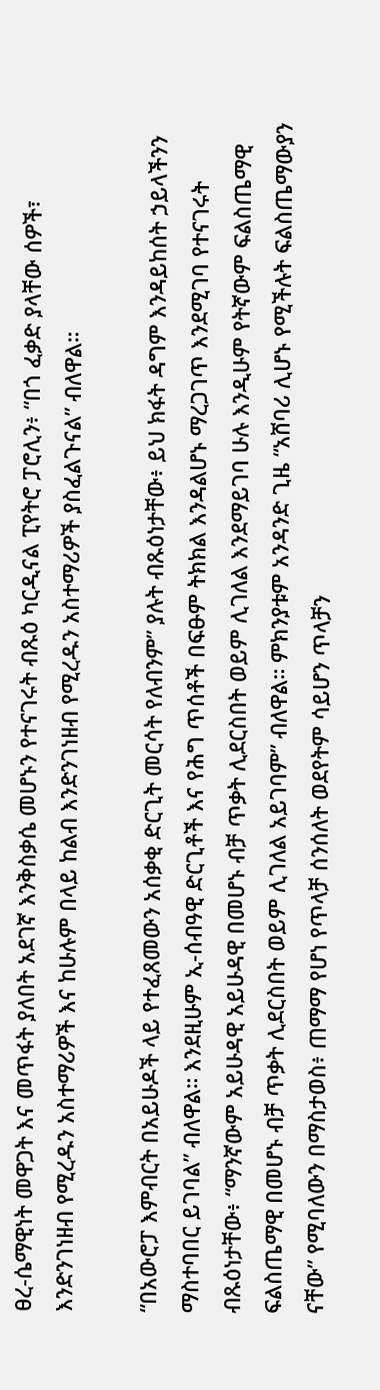ፀረ-ሴማዊነት መዋጋት እና መጥፋት ያለበት አደገኛ እንቅስቃሴ መሆኑን የተናገሩት ብጹዕ ካርዲናል ፒየትሮ ፓሮሊን፥ “በጎ ፈቃድ ያላቸው ሰዎች፣ እንድንገነዘብ የሚረዱን አስተማሪዎች እና ከሁሉም በላይ ከልብ እንድንገነዘብ የሚረዱን አስተማሪዎች ያስፈልጉናል” ብለዋል።

“በአውሮፓ እምብርት በአይሁዶች ላይ የተፈጸመውን አሰቃቂ ድርጊት መርሳት የለብንም” ያሉት ብጹዕነታቸው፥ ይህ ክፋት ዳግም እንዳይከሰት ኃይላችንን ማስተባበር ይገባል” ብለዋል። እንደዚሁም ኢ-ሰብዓዊ ድርጊቶች እና የሕግ ጥሰቶች በፍፁም ትክክል እንዳልሆኑ ማረጋገጥ እንደሚገባ የተናገሩት ብጹዕነታቸው፥ “ማንኛውም አይሁዳዊ አይሁዳዊ በመሆኑ ብቻ ጥቃት ሊደርስበት ወይም ሊገለል እንደማይገባ ሁሉ እንዲሁም የትኛውም ፍልስጤማዊ ፍልስጤማዊ በመሆኑ ብቻ ጥቃት ሊደርስበት ወይም ሊገለል አይገባም” ብለዋል። ምክንያቱም አንዳንድ ጊዜ “አሸባሪ ሊሆኑ የሚችሉት ፍልስጤማውያን ናቸው” የሚባለውን በማስታወስ፥ ጠማማ የሆነ የጥላቻ ሰንሰለት ወደየትም ሳይሆን ጥላቻን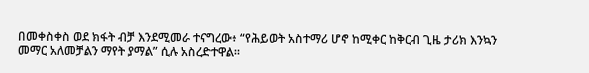በመቀስቀስ ወደ ክፋት ብቻ እንደሚመራ ተናግረው፥ “የሕይወት አስተማሪ ሆኖ ከሚቀር ከቅርብ ጊዜ ታሪክ እንኳን መማር አለመቻልን ማየት ያማል” ሲሉ አስረድተዋል።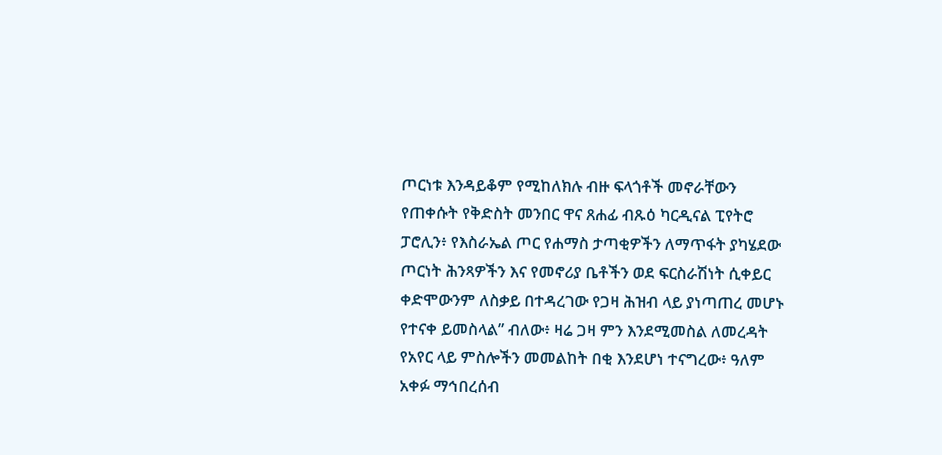ጦርነቱ እንዳይቆም የሚከለክሉ ብዙ ፍላጎቶች መኖራቸውን የጠቀሱት የቅድስት መንበር ዋና ጸሐፊ ብጹዕ ካርዲናል ፒየትሮ ፓሮሊን፥ የእስራኤል ጦር የሐማስ ታጣቂዎችን ለማጥፋት ያካሄደው ጦርነት ሕንጻዎችን እና የመኖሪያ ቤቶችን ወደ ፍርስራሽነት ሲቀይር ቀድሞውንም ለስቃይ በተዳረገው የጋዛ ሕዝብ ላይ ያነጣጠረ መሆኑ የተናቀ ይመስላል” ብለው፥ ዛሬ ጋዛ ምን እንደሚመስል ለመረዳት የአየር ላይ ምስሎችን መመልከት በቂ እንደሆነ ተናግረው፥ ዓለም አቀፉ ማኅበረሰብ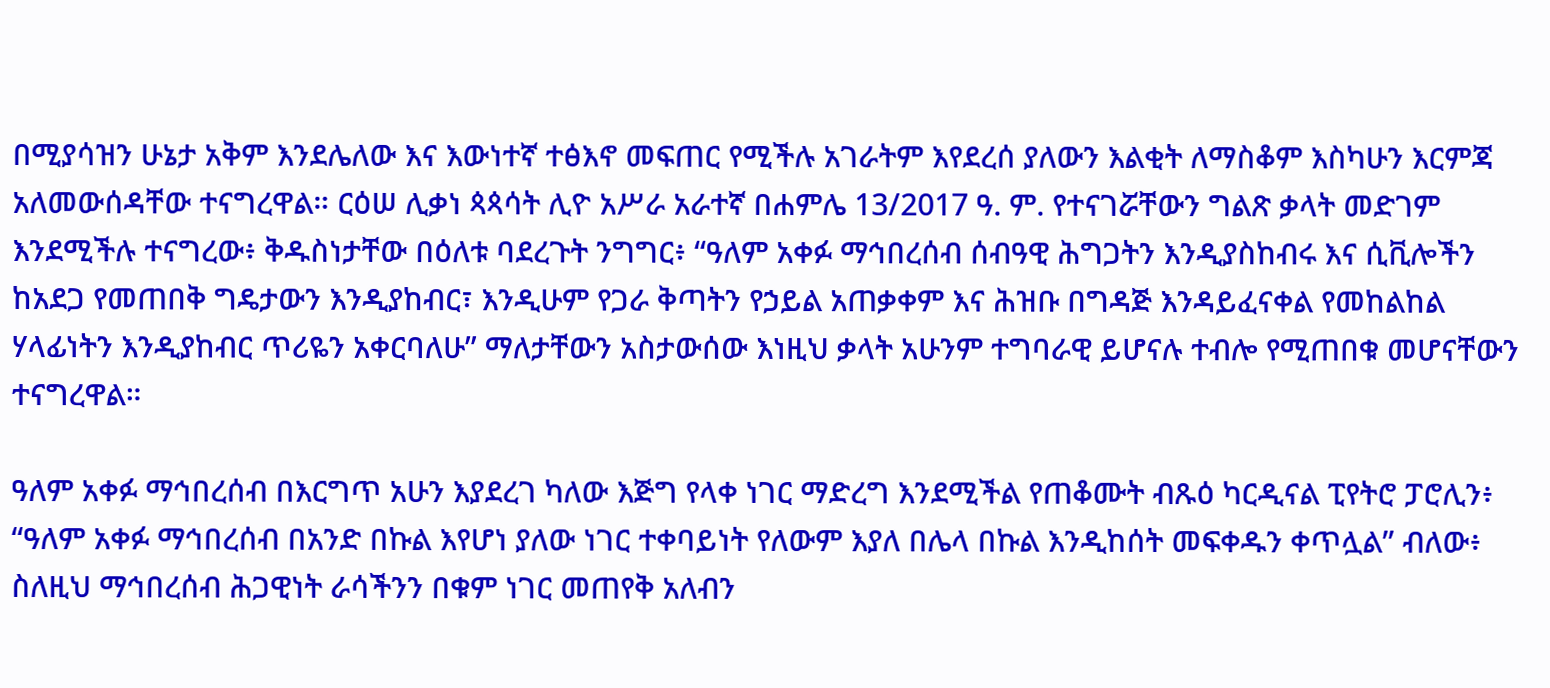በሚያሳዝን ሁኔታ አቅም እንደሌለው እና እውነተኛ ተፅእኖ መፍጠር የሚችሉ አገራትም እየደረሰ ያለውን እልቂት ለማስቆም እስካሁን እርምጃ አለመውሰዳቸው ተናግረዋል። ርዕሠ ሊቃነ ጳጳሳት ሊዮ አሥራ አራተኛ በሐምሌ 13/2017 ዓ. ም. የተናገሯቸውን ግልጽ ቃላት መድገም እንደሚችሉ ተናግረው፥ ቅዱስነታቸው በዕለቱ ባደረጉት ንግግር፥ “ዓለም አቀፉ ማኅበረሰብ ሰብዓዊ ሕግጋትን እንዲያስከብሩ እና ሲቪሎችን ከአደጋ የመጠበቅ ግዴታውን እንዲያከብር፣ እንዲሁም የጋራ ቅጣትን የኃይል አጠቃቀም እና ሕዝቡ በግዳጅ እንዳይፈናቀል የመከልከል ሃላፊነትን እንዲያከብር ጥሪዬን አቀርባለሁ” ማለታቸውን አስታውሰው እነዚህ ቃላት አሁንም ተግባራዊ ይሆናሉ ተብሎ የሚጠበቁ መሆናቸውን ተናግረዋል።

ዓለም አቀፉ ማኅበረሰብ በእርግጥ አሁን እያደረገ ካለው እጅግ የላቀ ነገር ማድረግ እንደሚችል የጠቆሙት ብጹዕ ካርዲናል ፒየትሮ ፓሮሊን፥ “ዓለም አቀፉ ማኅበረሰብ በአንድ በኩል እየሆነ ያለው ነገር ተቀባይነት የለውም እያለ በሌላ በኩል እንዲከሰት መፍቀዱን ቀጥሏል” ብለው፥ ስለዚህ ማኅበረሰብ ሕጋዊነት ራሳችንን በቁም ነገር መጠየቅ አለብን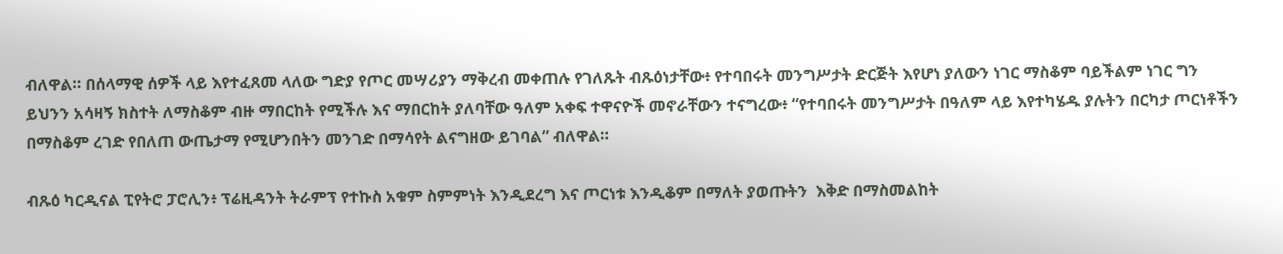ብለዋል። በሰላማዊ ሰዎች ላይ እየተፈጸመ ላለው ግድያ የጦር መሣሪያን ማቅረብ መቀጠሉ የገለጹት ብጹዕነታቸው፥ የተባበሩት መንግሥታት ድርጅት እየሆነ ያለውን ነገር ማስቆም ባይችልም ነገር ግን ይህንን አሳዛኝ ክስተት ለማስቆም ብዙ ማበርከት የሚችሉ እና ማበርከት ያለባቸው ዓለም አቀፍ ተዋናዮች መኖራቸውን ተናግረው፥ “የተባበሩት መንግሥታት በዓለም ላይ እየተካሄዱ ያሉትን በርካታ ጦርነቶችን በማስቆም ረገድ የበለጠ ውጤታማ የሚሆንበትን መንገድ በማሳየት ልናግዘው ይገባል” ብለዋል።

ብጹዕ ካርዲናል ፒየትሮ ፓሮሊን፥ ፕሬዚዳንት ትራምፕ የተኩስ አቁም ስምምነት እንዲደረግ እና ጦርነቱ እንዲቆም በማለት ያወጡትን  እቅድ በማስመልከት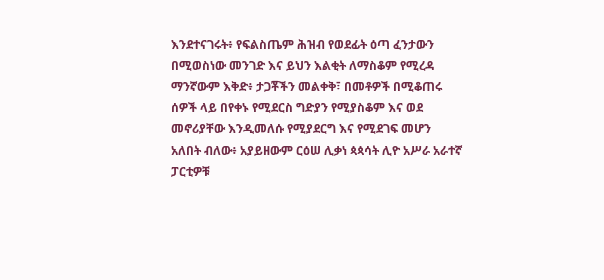እንደተናገሩት፥ የፍልስጤም ሕዝብ የወደፊት ዕጣ ፈንታውን በሚወስነው መንገድ እና ይህን እልቂት ለማስቆም የሚረዳ ማንኛውም እቅድ፥ ታጋቾችን መልቀቅ፣ በመቶዎች በሚቆጠሩ ሰዎች ላይ በየቀኑ የሚደርስ ግድያን የሚያስቆም እና ወደ መኖሪያቸው እንዲመለሱ የሚያደርግ እና የሚደገፍ መሆን አለበት ብለው፥ አያይዘውም ርዕሠ ሊቃነ ጳጳሳት ሊዮ አሥራ አራተኛ ፓርቲዎቹ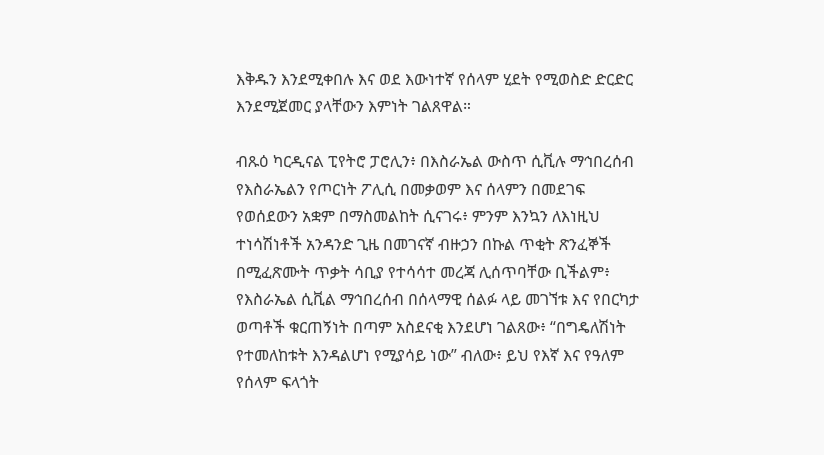እቅዱን እንደሚቀበሉ እና ወደ እውነተኛ የሰላም ሂደት የሚወስድ ድርድር እንደሚጀመር ያላቸውን እምነት ገልጸዋል።

ብጹዕ ካርዲናል ፒየትሮ ፓሮሊን፥ በእስራኤል ውስጥ ሲቪሉ ማኅበረሰብ የእስራኤልን የጦርነት ፖሊሲ በመቃወም እና ሰላምን በመደገፍ የወሰደውን አቋም በማስመልከት ሲናገሩ፥ ምንም እንኳን ለእነዚህ ተነሳሽነቶች አንዳንድ ጊዜ በመገናኛ ብዙኃን በኩል ጥቂት ጽንፈኞች በሚፈጽሙት ጥቃት ሳቢያ የተሳሳተ መረጃ ሊሰጥባቸው ቢችልም፥ የእስራኤል ሲቪል ማኅበረሰብ በሰላማዊ ሰልፉ ላይ መገኘቱ እና የበርካታ ወጣቶች ቁርጠኝነት በጣም አስደናቂ እንደሆነ ገልጸው፥ “በግዴለሽነት የተመለከቱት እንዳልሆነ የሚያሳይ ነው” ብለው፥ ይህ የእኛ እና የዓለም የሰላም ፍላጎት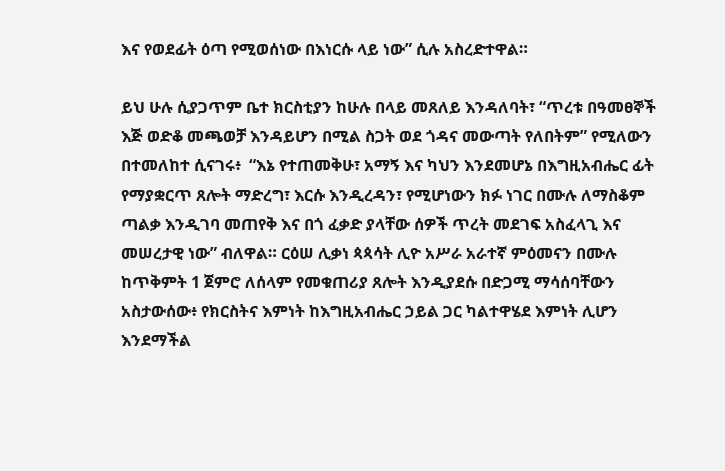እና የወደፊት ዕጣ የሚወሰነው በእነርሱ ላይ ነው” ሲሉ አስረድተዋል።

ይህ ሁሉ ሲያጋጥም ቤተ ክርስቲያን ከሁሉ በላይ መጸለይ እንዳለባት፣ “ጥረቱ በዓመፀኞች እጅ ወድቆ መጫወቻ እንዳይሆን በሚል ስጋት ወደ ጎዳና መውጣት የለበትም” የሚለውን በተመለከተ ሲናገሩ፥  “እኔ የተጠመቅሁ፣ አማኝ እና ካህን እንደመሆኔ በእግዚአብሔር ፊት የማያቋርጥ ጸሎት ማድረግ፣ እርሱ እንዲረዳን፣ የሚሆነውን ክፉ ነገር በሙሉ ለማስቆም ጣልቃ እንዲገባ መጠየቅ እና በጎ ፈቃድ ያላቸው ሰዎች ጥረት መደገፍ አስፈላጊ እና መሠረታዊ ነው” ብለዋል። ርዕሠ ሊቃነ ጳጳሳት ሊዮ አሥራ አራተኛ ምዕመናን በሙሉ ከጥቅምት 1 ጀምሮ ለሰላም የመቁጠሪያ ጸሎት እንዲያደሱ በድጋሚ ማሳሰባቸውን  አስታውሰው፥ የክርስትና እምነት ከእግዚአብሔር ኃይል ጋር ካልተዋሄደ እምነት ሊሆን እንደማችል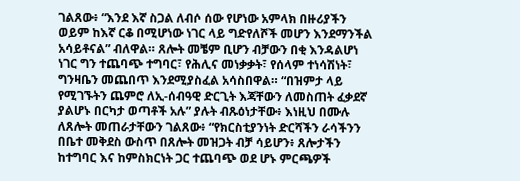ገልጸው፥ “እንደ እኛ ስጋል ለብሶ ሰው የሆነው አምላክ በዙሪያችን ወይም ከእኛ ርቆ በሚሆነው ነገር ላይ ግድየለሾች መሆን እንደማንችል አሳይቶናል” ብለዋል። ጸሎት መቼም ቢሆን ብቻውን በቂ እንዳልሆነ ነገር ግን ተጨባጭ ተግባር፣ የሕሊና መነቃቃት፣ የሰላም ተነሳሽነት፣ ግንዛቤን መጨበጥ እንደሚያስፈል አሳስበዋል። “በዝምታ ላይ የሚገኙትን ጨምሮ ለኢ-ሰብዓዊ ድርጊት እጃቸውን ለመስጠት ፈቃደኛ ያልሆኑ በርካታ ወጣቶች አሉ” ያሉት ብጹዕነታቸው፥ እነዚህ በሙሉ ለጸሎት መጠራታቸውን ገልጸው፥ “የክርስቲያንነት ድርሻችን ራሳችንን በቤተ መቅደስ ውስጥ በጸሎት መዝጋት ብቻ ሳይሆን፥ ጸሎታችን ከተግባር እና ከምስክርነት ጋር ተጨባጭ ወደ ሆኑ ምርጫዎች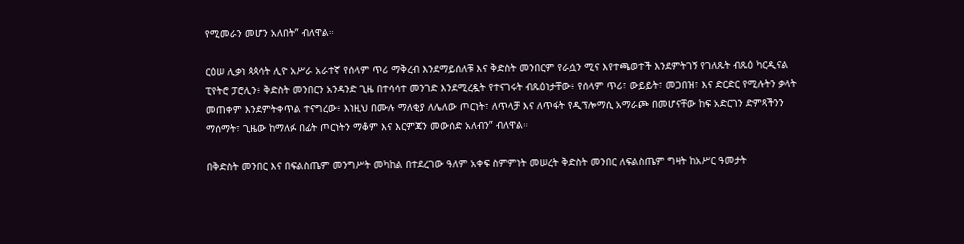የሚመራን መሆን አለበት” ብለዋል።

ርዕሠ ሊቃነ ጳጳሳት ሊዮ አሥራ አራተኛ የሰላም ጥሪ ማቅረብ እንደማይሰለቹ እና ቅድስት መንበርም የራሷን ሚና እየተጫወተች እንደምትገኝ የገለጹት ብጹዕ ካርዲናል ፒየትሮ ፓሮሊን፥ ቅድስት መንበርን አንዳንድ ጊዜ በተሳሳተ መንገድ እንደሚረዷት የተናገሩት ብጹዕነታቸው፥ የሰላም ጥሪ፣ ውይይት፣ መጋበዝ፣ እና ድርድር የሚሉትን ቃላት መጠቀም እንደምትቀጥል ተናግረው፥ እነዚህ በሙሉ ማለቂያ ለሌለው ጦርነት፣ ለጥላቻ እና ለጥፋት የዲፕሎማሲ አማራጮ በመሆናቸው ከፍ አድርገን ድምጻችንን ማሰማት፣ ጊዜው ከማለፉ በፊት ጦርነትን ማቆም እና እርምጃን መውሰድ አለብን” ብለዋል።

በቅድስት መንበር እና በፍልስጤም መንግሥት መካከል በተደረገው ዓለም አቀፍ ስምምነት መሠረት ቅድስት መንበር ለፍልስጤም ግዛት ከአሥር ዓመታት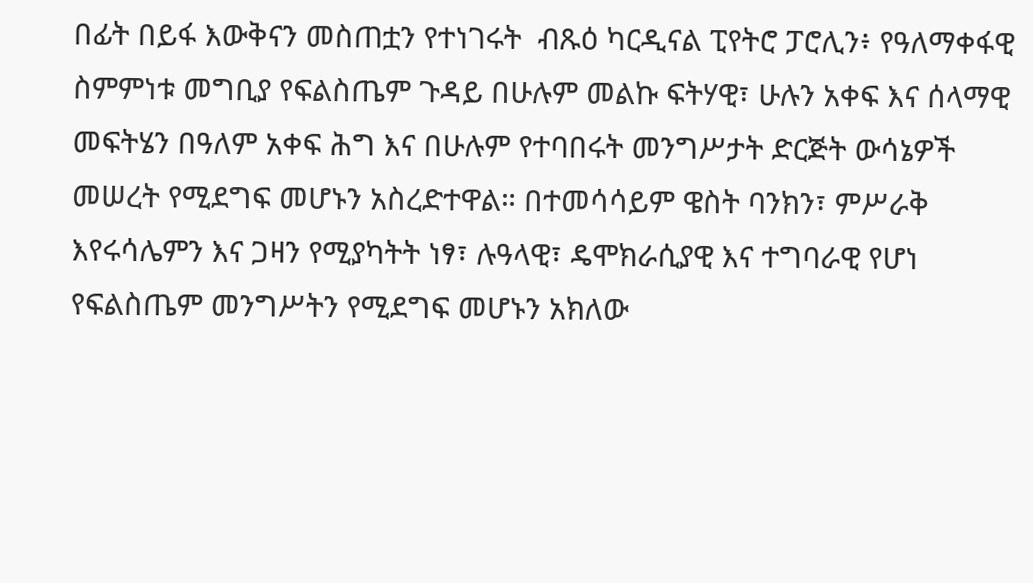በፊት በይፋ እውቅናን መስጠቷን የተነገሩት  ብጹዕ ካርዲናል ፒየትሮ ፓሮሊን፥ የዓለማቀፋዊ ስምምነቱ መግቢያ የፍልስጤም ጉዳይ በሁሉም መልኩ ፍትሃዊ፣ ሁሉን አቀፍ እና ሰላማዊ መፍትሄን በዓለም አቀፍ ሕግ እና በሁሉም የተባበሩት መንግሥታት ድርጅት ውሳኔዎች መሠረት የሚደግፍ መሆኑን አስረድተዋል። በተመሳሳይም ዌስት ባንክን፣ ምሥራቅ እየሩሳሌምን እና ጋዛን የሚያካትት ነፃ፣ ሉዓላዊ፣ ዴሞክራሲያዊ እና ተግባራዊ የሆነ የፍልስጤም መንግሥትን የሚደግፍ መሆኑን አክለው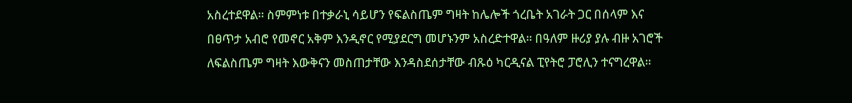አስረተደዋል። ስምምነቱ በተቃራኒ ሳይሆን የፍልስጤም ግዛት ከሌሎች ጎረቤት አገራት ጋር በሰላም እና በፀጥታ አብሮ የመኖር አቅም እንዲኖር የሚያደርግ መሆኑንም አስረድተዋል። በዓለም ዙሪያ ያሉ ብዙ አገሮች ለፍልስጤም ግዛት እውቅናን መስጠታቸው እንዳስደሰታቸው ብጹዕ ካርዲናል ፒየትሮ ፓሮሊን ተናግረዋል።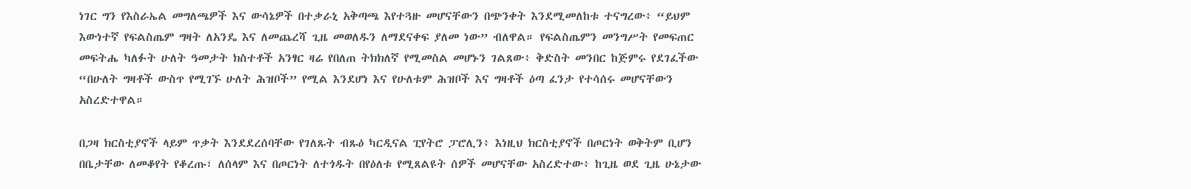ነገር ግን የእስራኤል መግለጫዎች እና ውሳኔዎች በተቃራኒ አቅጣጫ እየተጓዙ መሆናቸውን በጭንቀት እንደሚመለከቱ ተናግረው፥ “ይህም እውነተኛ የፍልስጤም ግዛት ለአንዴ እና ለመጨረሻ ጊዜ መወለዱን ለማደናቀፍ ያለመ ነው” ብለዋል። የፍልስጤምን መንግሥት የመፍጠር መፍትሔ ካለፉት ሁለት ዓመታት ክስተቶች አንፃር ዛሬ የበለጠ ትክክለኛ የሚመስል መሆኑን ገልጸው፥ ቅድስት መንበር ከጅምሩ የደገፈችው “በሁለት ግዛቶች ውስጥ የሚገኙ ሁለት ሕዝቦች” የሚል እንደሆነ እና የሁለቱም ሕዝቦች እና ግዛቶች ዕጣ ፈንታ የተሳሰሩ መሆናቸውን አስረድተዋል።

በጋዛ ክርስቲያኖች ላይም ጥቃት እንደደረሰባቸው የገለጹት ብጹዕ ካርዲናል ፒየትሮ ፓሮሊን፥ እነዚህ ክርስቲያኖች በጦርነት ወቅትም ቢሆን በቤታቸው ለመቆየት የቆረጡ፣ ለሰላም እና በጦርነት ለተጎዱት በየዕለቱ የሚጸልዩት ሰዎች መሆናቸው አስረድተው፥ ከጊዜ ወደ ጊዜ ሁኔታው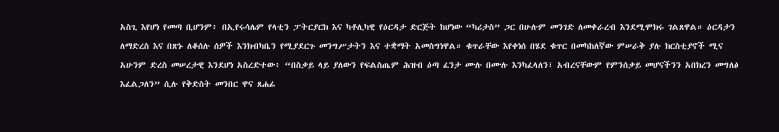አስጊ እየሆነ የመጣ ቢሆንም፥ በኢየሩሳሌም የላቲን ፓትርያርክ እና ካቶሊካዊ የዕርዳታ ድርጅት ከሆነው “ካሪታስ” ጋር በሁሉም መንገድ ለመቀራረብ እንደሚሞክሩ ገልጸዋል። ዕርዳታን ለማድረስ እና በጽኑ ለቆሰሉ ሰዎች እንክብካቤን የሚያደርጉ መንግሥታትን እና ተቋማት አመስግነዋል። ቁጥራቸው እየቀነሰ በሄደ ቁጥር በመካከለኛው ምሠራቅ ያሉ ክርስቲያኖች ሚና አሁንም ድረስ መሠረታዊ እንደሆነ አስረድተው፥ “በስቃይ ላይ ያለውን የፍልስጤም ሕዝብ ዕጣ ፈንታ ሙሉ በሙሉ እንካፈላለን፣ አብረናቸውም የምንሰቃይ መሆናችንን አበክረን መግለፅ እፈልጋለን” ሲሉ የቅድስት መንበር ዋና ጸሐፊ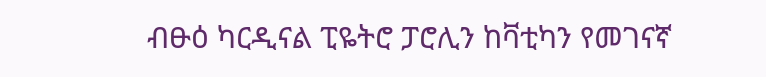ብፁዕ ካርዲናል ፒዬትሮ ፓሮሊን ከቫቲካን የመገናኛ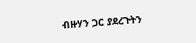ብዙሃን ጋር ያደረጉትን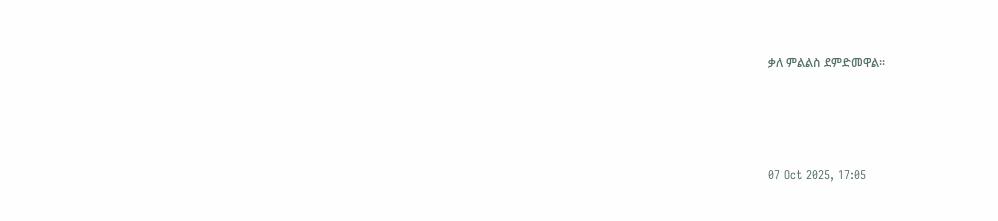ቃለ ምልልስ ደምድመዋል።





07 Oct 2025, 17:05